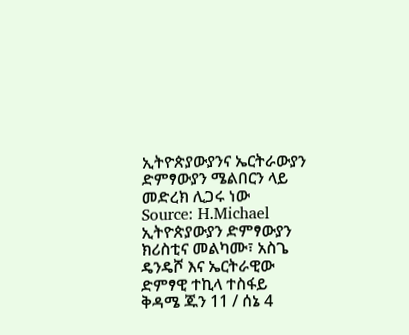ኢትዮጵያውያንና ኤርትራውያን ድምፃውያን ሜልበርን ላይ መድረክ ሊጋሩ ነው
Source: H.Michael
ኢትዮጵያውያን ድምፃውያን ክሪስቲና መልካሙ፣ አስጌ ዴንዴሾ እና ኤርትራዊው ድምፃዊ ተኪላ ተስፋይ ቅዳሜ ጁን 11 / ሰኔ 4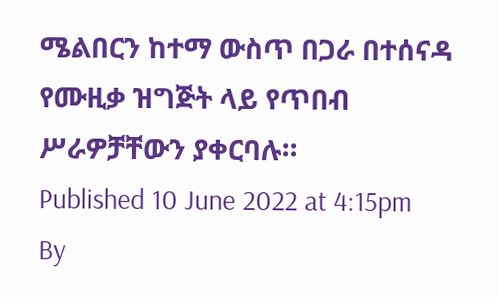ሜልበርን ከተማ ውስጥ በጋራ በተሰናዳ የሙዚቃ ዝግጅት ላይ የጥበብ ሥራዎቻቸውን ያቀርባሉ።
Published 10 June 2022 at 4:15pm
By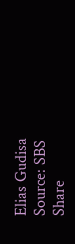Elias Gudisa
Source: SBS
Share